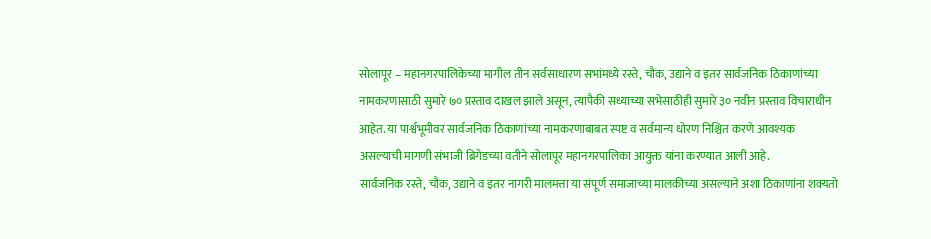सोलापूर – महानगरपालिकेच्या मागील तीन सर्वसाधारण सभांमध्ये रस्ते, चौक, उद्याने व इतर सार्वजनिक ठिकाणांच्या नामकरणासाठी सुमारे ७० प्रस्ताव दाखल झाले असून, त्यापैकी सध्याच्या सभेसाठीही सुमारे ३० नवीन प्रस्ताव विचाराधीन आहेत. या पार्श्वभूमीवर सार्वजनिक ठिकाणांच्या नामकरणाबाबत स्पष्ट व सर्वमान्य धोरण निश्चित करणे आवश्यक असल्याची मागणी संभाजी ब्रिगेडच्या वतीने सोलापूर महानगरपालिका आयुक्त यांना करण्यात आली आहे.
सार्वजनिक रस्ते, चौक, उद्याने व इतर नागरी मालमत्ता या संपूर्ण समाजाच्या मालकीच्या असल्याने अशा ठिकाणांना शक्यतो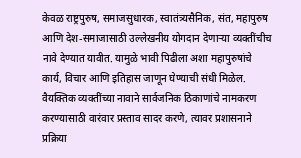केवळ राष्ट्रपुरुष, समाजसुधारक, स्वातंत्र्यसैनिक, संत, महापुरुष आणि देश-समाजासाठी उल्लेखनीय योगदान देणाऱ्या व्यक्तींचीच नावे देण्यात यावीत. यामुळे भावी पिढीला अशा महापुरुषांचे कार्य, विचार आणि इतिहास जाणून घेण्याची संधी मिळेल.
वैयक्तिक व्यक्तींच्या नावाने सार्वजनिक ठिकाणांचे नामकरण करण्यासाठी वारंवार प्रस्ताव सादर करणे, त्यावर प्रशासनाने प्रक्रिया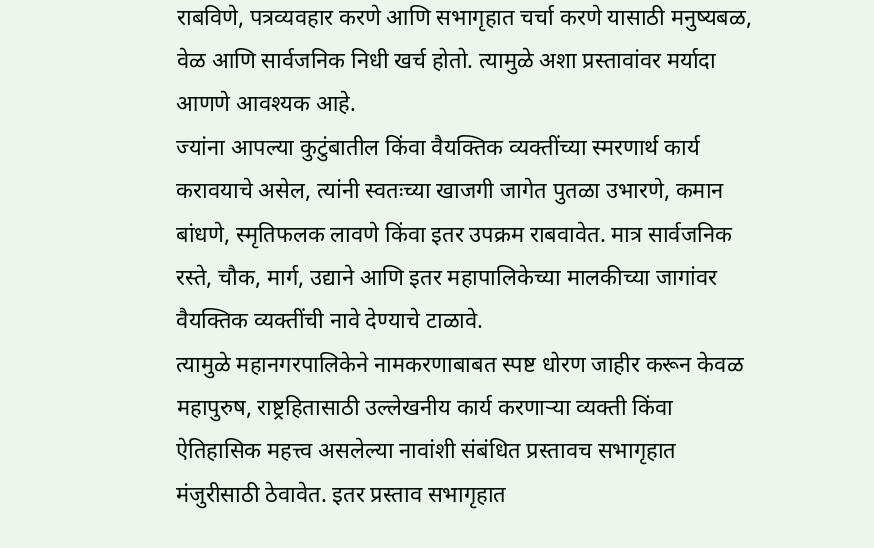राबविणे, पत्रव्यवहार करणे आणि सभागृहात चर्चा करणे यासाठी मनुष्यबळ, वेळ आणि सार्वजनिक निधी खर्च होतो. त्यामुळे अशा प्रस्तावांवर मर्यादा आणणे आवश्यक आहे.
ज्यांना आपल्या कुटुंबातील किंवा वैयक्तिक व्यक्तींच्या स्मरणार्थ कार्य करावयाचे असेल, त्यांनी स्वतःच्या खाजगी जागेत पुतळा उभारणे, कमान बांधणे, स्मृतिफलक लावणे किंवा इतर उपक्रम राबवावेत. मात्र सार्वजनिक रस्ते, चौक, मार्ग, उद्याने आणि इतर महापालिकेच्या मालकीच्या जागांवर वैयक्तिक व्यक्तींची नावे देण्याचे टाळावे.
त्यामुळे महानगरपालिकेने नामकरणाबाबत स्पष्ट धोरण जाहीर करून केवळ महापुरुष, राष्ट्रहितासाठी उल्लेखनीय कार्य करणाऱ्या व्यक्ती किंवा ऐतिहासिक महत्त्व असलेल्या नावांशी संबंधित प्रस्तावच सभागृहात मंजुरीसाठी ठेवावेत. इतर प्रस्ताव सभागृहात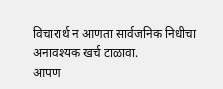विचारार्थ न आणता सार्वजनिक निधीचा अनावश्यक खर्च टाळावा.
आपण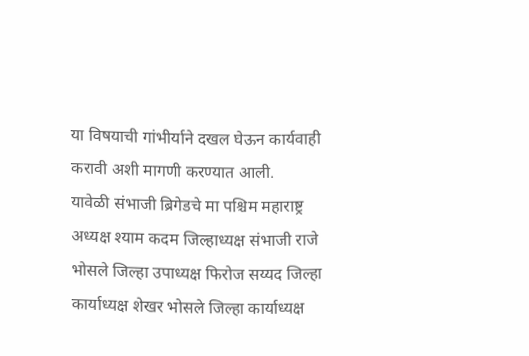या विषयाची गांभीर्याने दखल घेऊन कार्यवाही करावी अशी मागणी करण्यात आली.
यावेळी संभाजी ब्रिगेडचे मा पश्चिम महाराष्ट्र अध्यक्ष श्याम कदम जिल्हाध्यक्ष संभाजी राजे भोसले जिल्हा उपाध्यक्ष फिरोज सय्यद जिल्हा कार्याध्यक्ष शेखर भोसले जिल्हा कार्याध्यक्ष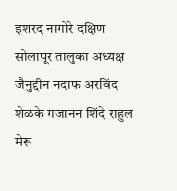इशरद नागोरे दक्षिण सोलापूर तालुका अध्यक्ष जैनुद्दीन नदाफ अरविंद शेळके गजानन शिंदे राहुल मेरू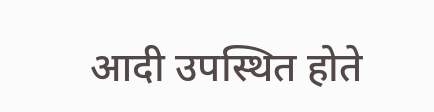आदी उपस्थित होते